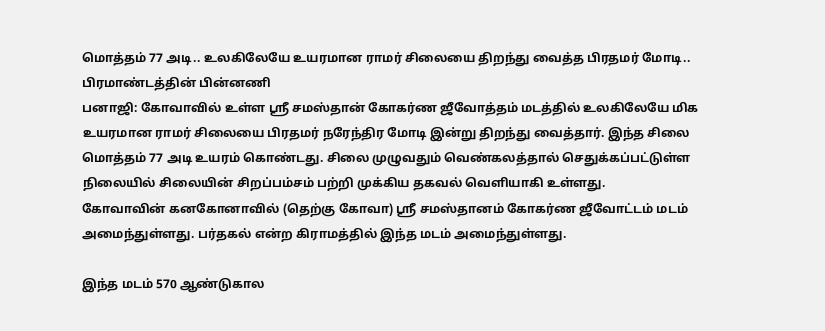மொத்தம் 77 அடி.. உலகிலேயே உயரமான ராமர் சிலையை திறந்து வைத்த பிரதமர் மோடி.. பிரமாண்டத்தின் பின்னணி
பனாஜி: கோவாவில் உள்ள ஸ்ரீ சமஸ்தான் கோகர்ண ஜீவோத்தம் மடத்தில் உலகிலேயே மிக உயரமான ராமர் சிலையை பிரதமர் நரேந்திர மோடி இன்று திறந்து வைத்தார். இந்த சிலை மொத்தம் 77 அடி உயரம் கொண்டது. சிலை முழுவதும் வெண்கலத்தால் செதுக்கப்பட்டுள்ள நிலையில் சிலையின் சிறப்பம்சம் பற்றி முக்கிய தகவல் வெளியாகி உள்ளது.
கோவாவின் கனகோனாவில் (தெற்கு கோவா) ஸ்ரீ சமஸ்தானம் கோகர்ண ஜீவோட்டம் மடம் அமைந்துள்ளது. பர்தகல் என்ற கிராமத்தில் இந்த மடம் அமைந்துள்ளது.

இந்த மடம் 570 ஆண்டுகால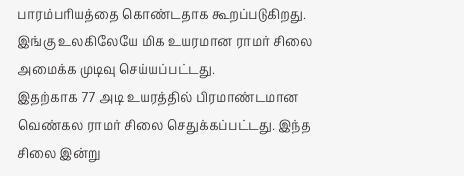பாரம்பரியத்தை கொண்டதாக கூறப்படுகிறது. இங்கு உலகிலேயே மிக உயரமான ராமர் சிலை அமைக்க முடிவு செய்யப்பட்டது.
இதற்காக 77 அடி உயரத்தில் பிரமாண்டமான வெண்கல ராமர் சிலை செதுக்கப்பட்டது. இந்த சிலை இன்று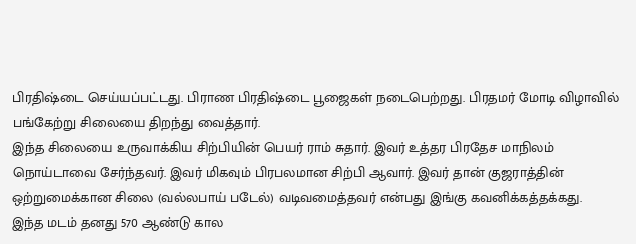பிரதிஷ்டை செய்யப்பட்டது. பிராண பிரதிஷ்டை பூஜைகள் நடைபெற்றது. பிரதமர் மோடி விழாவில் பங்கேற்று சிலையை திறந்து வைத்தார்.
இந்த சிலையை உருவாக்கிய சிற்பியின் பெயர் ராம் சுதார். இவர் உத்தர பிரதேச மாநிலம் நொய்டாவை சேர்ந்தவர். இவர் மிகவும் பிரபலமான சிற்பி ஆவார். இவர் தான் குஜராத்தின் ஒற்றுமைக்கான சிலை (வல்லபாய் படேல்) வடிவமைத்தவர் என்பது இங்கு கவனிக்கத்தக்கது.
இந்த மடம் தனது 570 ஆண்டு கால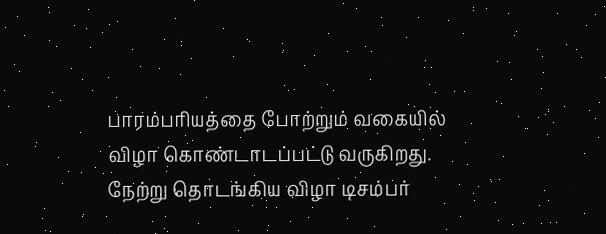பாரம்பரியத்தை போற்றும் வகையில் விழா கொண்டாடப்பட்டு வருகிறது. நேற்று தொடங்கிய விழா டிசம்பர்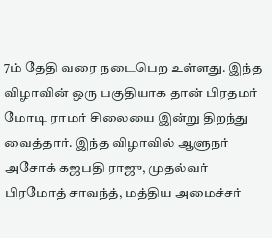7ம் தேதி வரை நடைபெற உள்ளது. இந்த விழாவின் ஒரு பகுதியாக தான் பிரதமர் மோடி ராமர் சிலையை இன்று திறந்து வைத்தார். இந்த விழாவில் ஆளுநர் அசோக் கஜபதி ராஜு, முதல்வர் பிரமோத் சாவந்த், மத்திய அமைச்சர்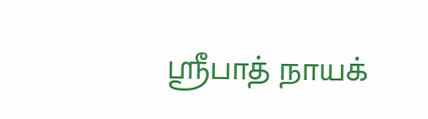ஸ்ரீபாத் நாயக்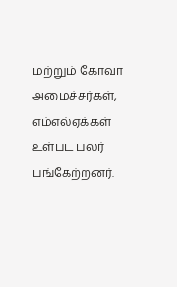மற்றும் கோவா அமைச்சர்கள், எம்எல்ஏக்கள் உள்பட பலர் பங்கேற்றனர்.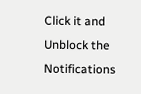Click it and Unblock the Notifications